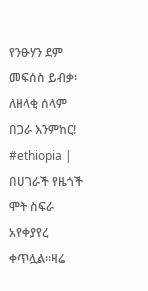የንፁሃን ደም መፍሰስ ይብቃ፡ ለዘላቂ ሰላም በጋራ እንምከር!
#ethiopia | በሀገራች የዜጎች ሞት ስፍራ አየቀያየረ ቀጥሏል።ዛሬ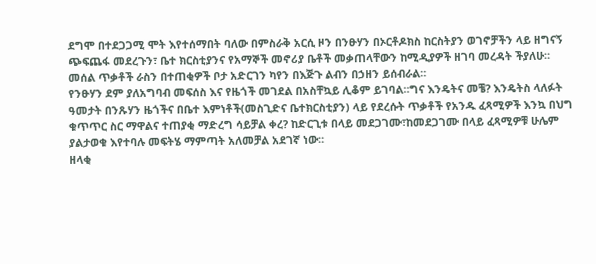ደግሞ በተደጋጋሚ ሞት እየተሰማበት ባለው በምስራቅ አርሲ ዞን በንፁሃን በኦርቶዶክስ ከርስትያን ወገኖቻችን ላይ ዘግናኝ ጭፍጨፋ መደረጉን፣ ቤተ ክርስቲያንና የአማኞች መኖሪያ ቤቶች መቃጠላቸውን ከሚዲያዎች ዘገባ መረዳት ችያለሁ። መሰል ጥቃቶች ራስን በተጠቂዎች ቦታ አድርገን ካየን በእጅጉ ልብን በኃዘን ይሰብራል።
የንፁሃን ደም ያለአግባብ መፍሰስ እና የዜጎች መገደል በአስቸኳይ ሊቆም ይገባል።ግና እንዴትና መቼ? እንዴትስ ላለፉት ዓመታት በንጹሃን ዜጎችና በቤተ እምነቶች(መስጊድና ቤተክርስቲያን) ላይ የደረሱት ጥቃቶች የአንዱ ፈጻሚዎች እንኳ በህግ ቁጥጥር ስር ማዋልና ተጠያቂ ማድረግ ሳይቻል ቀረ? ከድርጊቱ በላይ መደጋገሙ፣ከመደጋገሙ በላይ ፈጻሚዎቹ ሁሌም ያልታወቁ እየተባሉ መፍትሄ ማምጣት አለመቻል አደገኛ ነው።
ዘላቂ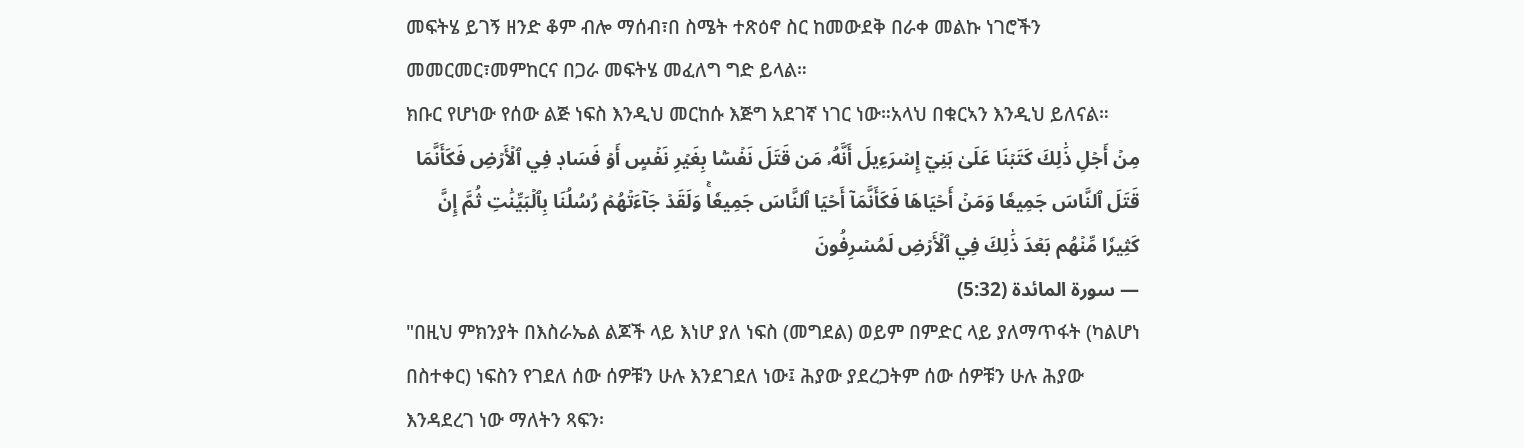መፍትሄ ይገኝ ዘንድ ቆም ብሎ ማሰብ፣በ ስሜት ተጽዕኖ ስር ከመውደቅ በራቀ መልኩ ነገሮችን መመርመር፣መምከርና በጋራ መፍትሄ መፈለግ ግድ ይላል።
ክቡር የሆነው የሰው ልጅ ነፍስ እንዲህ መርከሱ እጅግ አደገኛ ነገር ነው።አላህ በቁርኣን እንዲህ ይለናል።
مِنۡ أَجۡلِ ذَٰلِكَ كَتَبۡنَا عَلَىٰ بَنِيٓ إِسۡرَءِيلَ أَنَّهُۥ مَن قَتَلَ نَفۡسَۢا بِغَيۡرِ نَفۡسٍ أَوۡ فَسَادٖ فِي ٱلۡأَرۡضِ فَكَأَنَّمَا قَتَلَ ٱلنَّاسَ جَمِيعٗا وَمَنۡ أَحۡيَاهَا فَكَأَنَّمَآ أَحۡيَا ٱلنَّاسَ جَمِيعٗاۚ وَلَقَدۡ جَآءَتۡهُمۡ رُسُلُنَا بِٱلۡبَيِّنَٰتِ ثُمَّ إِنَّ كَثِيرٗا مِّنۡهُم بَعۡدَ ذَٰلِكَ فِي ٱلۡأَرۡضِ لَمُسۡرِفُونَ
— سورة المائدة (5:32)
"በዚህ ምክንያት በእስራኤል ልጆች ላይ እነሆ ያለ ነፍስ (መግደል) ወይም በምድር ላይ ያለማጥፋት (ካልሆነ በስተቀር) ነፍስን የገደለ ሰው ሰዎቹን ሁሉ እንደገደለ ነው፤ ሕያው ያደረጋትም ሰው ሰዎቹን ሁሉ ሕያው እንዳደረገ ነው ማለትን ጻፍን፡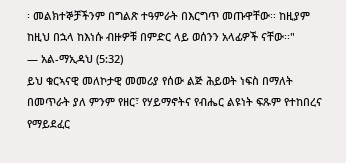፡ መልክተኞቻችንም በግልጽ ተዓምራት በእርግጥ መጡዋቸው፡፡ ከዚያም ከዚህ በኋላ ከእነሱ ብዙዎቹ በምድር ላይ ወሰንን አላፊዎች ናቸው፡፡"
— አል-ማኢዳህ (5:32)
ይህ ቁርኣናዊ መለኮታዊ መመሪያ የሰው ልጅ ሕይወት ነፍስ በማለት በመጥራት ያለ ምንም የዘር፣ የሃይማኖትና የብሔር ልዩነት ፍጹም የተከበረና የማይደፈር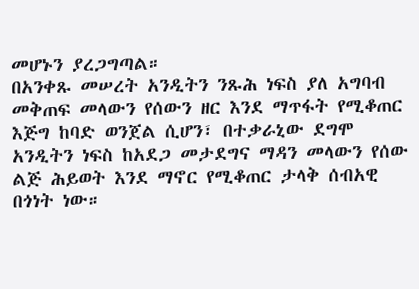መሆኑን ያረጋግጣል።
በአንቀጹ መሠረት አንዲትን ንጹሕ ነፍስ ያለ አግባብ መቅጠፍ መላውን የሰውን ዘር እንደ ማጥፋት የሚቆጠር እጅግ ከባድ ወንጀል ሲሆን፣ በተቃራኒው ደግሞ አንዲትን ነፍስ ከአደጋ መታደግና ማዳን መላውን የሰው ልጅ ሕይወት እንደ ማኖር የሚቆጠር ታላቅ ሰብአዊ በጎነት ነው።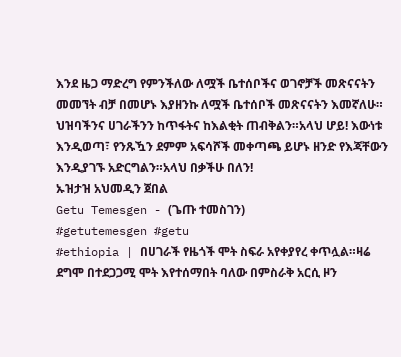እንደ ዜጋ ማድረግ የምንችለው ለሟች ቤተሰቦችና ወገኖቻች መጽናናትን መመኘት ብቻ በመሆኑ እያዘንኩ ለሟች ቤተሰቦች መጽናናትን እመኛለሁ።
ህዝባችንና ሀገራችንን ከጥፋትና ከእልቂት ጠብቅልን።አላህ ሆይ! እውነቱ እንዲወጣ፣ የንጹዃን ደምም አፍሳሾች መቀጣጫ ይሆኑ ዘንድ የእጃቸውን እንዲያገኙ አድርግልን።አላህ በቃችሁ በለን!
ኡዝታዝ አህመዲን ጀበል
Getu Temesgen - (ጌጡ ተመስገን)
#getutemesgen #getu
#ethiopia | በሀገራች የዜጎች ሞት ስፍራ አየቀያየረ ቀጥሏል።ዛሬ ደግሞ በተደጋጋሚ ሞት እየተሰማበት ባለው በምስራቅ አርሲ ዞን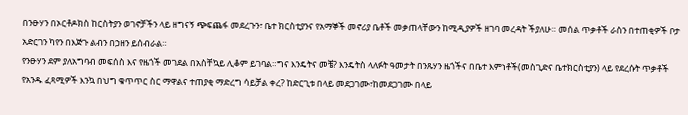በንፁሃን በኦርቶዶክስ ከርስትያን ወገኖቻችን ላይ ዘግናኝ ጭፍጨፋ መደረጉን፣ ቤተ ክርስቲያንና የአማኞች መኖሪያ ቤቶች መቃጠላቸውን ከሚዲያዎች ዘገባ መረዳት ችያለሁ። መሰል ጥቃቶች ራስን በተጠቂዎች ቦታ አድርገን ካየን በእጅጉ ልብን በኃዘን ይሰብራል።
የንፁሃን ደም ያለአግባብ መፍሰስ እና የዜጎች መገደል በአስቸኳይ ሊቆም ይገባል።ግና እንዴትና መቼ? እንዴትስ ላለፉት ዓመታት በንጹሃን ዜጎችና በቤተ እምነቶች(መስጊድና ቤተክርስቲያን) ላይ የደረሱት ጥቃቶች የአንዱ ፈጻሚዎች እንኳ በህግ ቁጥጥር ስር ማዋልና ተጠያቂ ማድረግ ሳይቻል ቀረ? ከድርጊቱ በላይ መደጋገሙ፣ከመደጋገሙ በላይ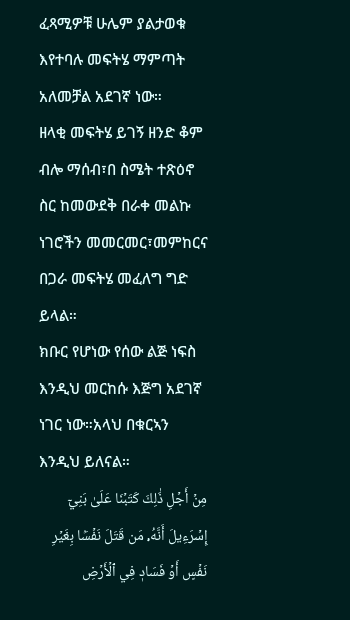ፈጻሚዎቹ ሁሌም ያልታወቁ እየተባሉ መፍትሄ ማምጣት አለመቻል አደገኛ ነው።
ዘላቂ መፍትሄ ይገኝ ዘንድ ቆም ብሎ ማሰብ፣በ ስሜት ተጽዕኖ ስር ከመውደቅ በራቀ መልኩ ነገሮችን መመርመር፣መምከርና በጋራ መፍትሄ መፈለግ ግድ ይላል።
ክቡር የሆነው የሰው ልጅ ነፍስ እንዲህ መርከሱ እጅግ አደገኛ ነገር ነው።አላህ በቁርኣን እንዲህ ይለናል።
مِنۡ أَجۡلِ ذَٰلِكَ كَتَبۡنَا عَلَىٰ بَنِيٓ إِسۡرَءِيلَ أَنَّهُۥ مَن قَتَلَ نَفۡسَۢا بِغَيۡرِ نَفۡسٍ أَوۡ فَسَادٖ فِي ٱلۡأَرۡضِ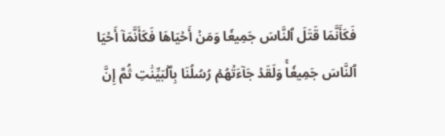فَكَأَنَّمَا قَتَلَ ٱلنَّاسَ جَمِيعٗا وَمَنۡ أَحۡيَاهَا فَكَأَنَّمَآ أَحۡيَا ٱلنَّاسَ جَمِيعٗاۚ وَلَقَدۡ جَآءَتۡهُمۡ رُسُلُنَا بِٱلۡبَيِّنَٰتِ ثُمَّ إِنَّ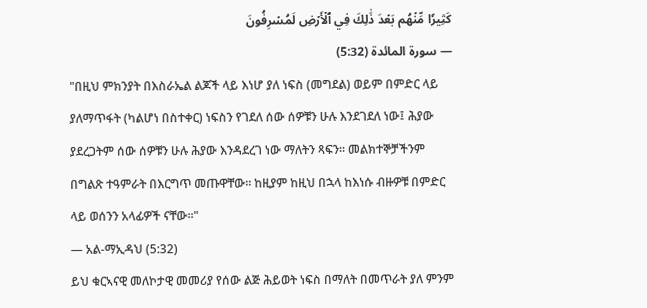كَثِيرٗا مِّنۡهُم بَعۡدَ ذَٰلِكَ فِي ٱلۡأَرۡضِ لَمُسۡرِفُونَ
— سورة المائدة (5:32)
"በዚህ ምክንያት በእስራኤል ልጆች ላይ እነሆ ያለ ነፍስ (መግደል) ወይም በምድር ላይ ያለማጥፋት (ካልሆነ በስተቀር) ነፍስን የገደለ ሰው ሰዎቹን ሁሉ እንደገደለ ነው፤ ሕያው ያደረጋትም ሰው ሰዎቹን ሁሉ ሕያው እንዳደረገ ነው ማለትን ጻፍን፡፡ መልክተኞቻችንም በግልጽ ተዓምራት በእርግጥ መጡዋቸው፡፡ ከዚያም ከዚህ በኋላ ከእነሱ ብዙዎቹ በምድር ላይ ወሰንን አላፊዎች ናቸው፡፡"
— አል-ማኢዳህ (5:32)
ይህ ቁርኣናዊ መለኮታዊ መመሪያ የሰው ልጅ ሕይወት ነፍስ በማለት በመጥራት ያለ ምንም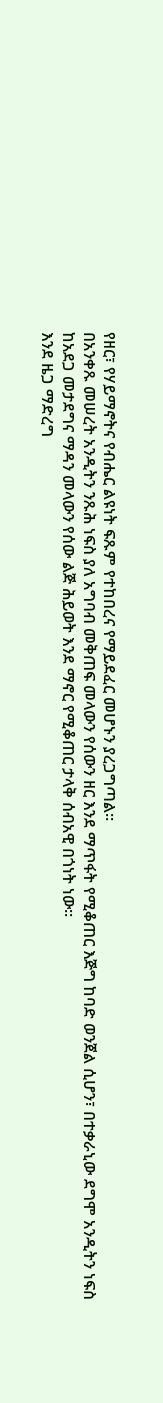የዘር፣ የሃይማኖትና የብሔር ልዩነት ፍጹም የተከበረና የማይደፈር መሆኑን ያረጋግጣል።
በአንቀጹ መሠረት አንዲትን ንጹሕ ነፍስ ያለ አግባብ መቅጠፍ መላውን የሰውን ዘር እንደ ማጥፋት የሚቆጠር እጅግ ከባድ ወንጀል ሲሆን፣ በተቃራኒው ደግሞ አንዲትን ነፍስ ከአደጋ መታደግና ማዳን መላውን የሰው ልጅ ሕይወት እንደ ማኖር የሚቆጠር ታላቅ ሰብአዊ በጎነት ነው።
እንደ ዜጋ ማድረግ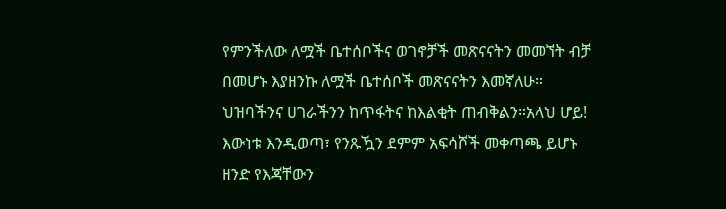የምንችለው ለሟች ቤተሰቦችና ወገኖቻች መጽናናትን መመኘት ብቻ በመሆኑ እያዘንኩ ለሟች ቤተሰቦች መጽናናትን እመኛለሁ።
ህዝባችንና ሀገራችንን ከጥፋትና ከእልቂት ጠብቅልን።አላህ ሆይ! እውነቱ እንዲወጣ፣ የንጹዃን ደምም አፍሳሾች መቀጣጫ ይሆኑ ዘንድ የእጃቸውን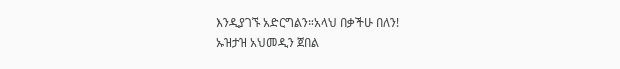እንዲያገኙ አድርግልን።አላህ በቃችሁ በለን!
ኡዝታዝ አህመዲን ጀበል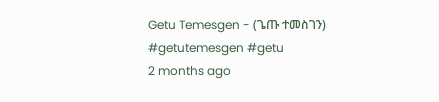Getu Temesgen - (ጌጡ ተመስገን)
#getutemesgen #getu
2 months ago